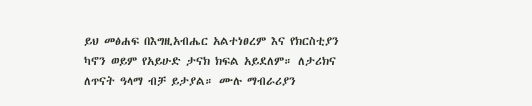ይህ መፅሐፍ በእግዚአብሔር አልተነፀረም እና የክርስቲያን ካኖን ወይም የአይሁድ ታናክ ክፍል አይደለም። ለታሪክና ለጥናት ዓላማ ብቻ ይታያል። ሙሉ ማብራሪያን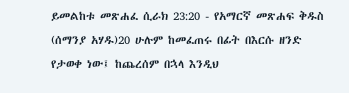ይመልከቱ መጽሐፈ ሲራክ 23:20 - የአማርኛ መጽሐፍ ቅዱስ (ሰማንያ አሃዱ)20 ሁሉም ከመፈጠሩ በፊት በእርሱ ዘንድ የታወቀ ነው፤ ከጨረሰም በኋላ እንዲህ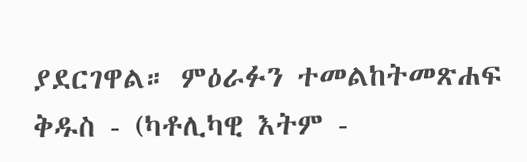ያደርገዋል። ምዕራፉን ተመልከትመጽሐፍ ቅዱስ - (ካቶሊካዊ እትም -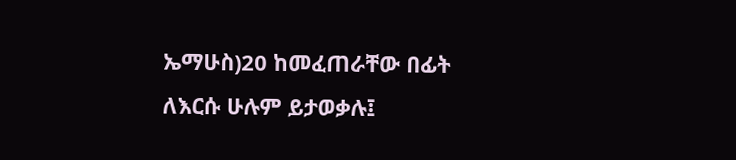ኤማሁስ)20 ከመፈጠራቸው በፊት ለእርሱ ሁሉም ይታወቃሉ፤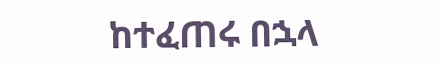ከተፈጠሩ በኋላ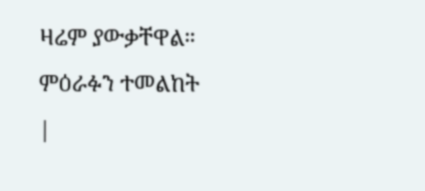ዛሬም ያውቃቸዋል። ምዕራፉን ተመልከት |